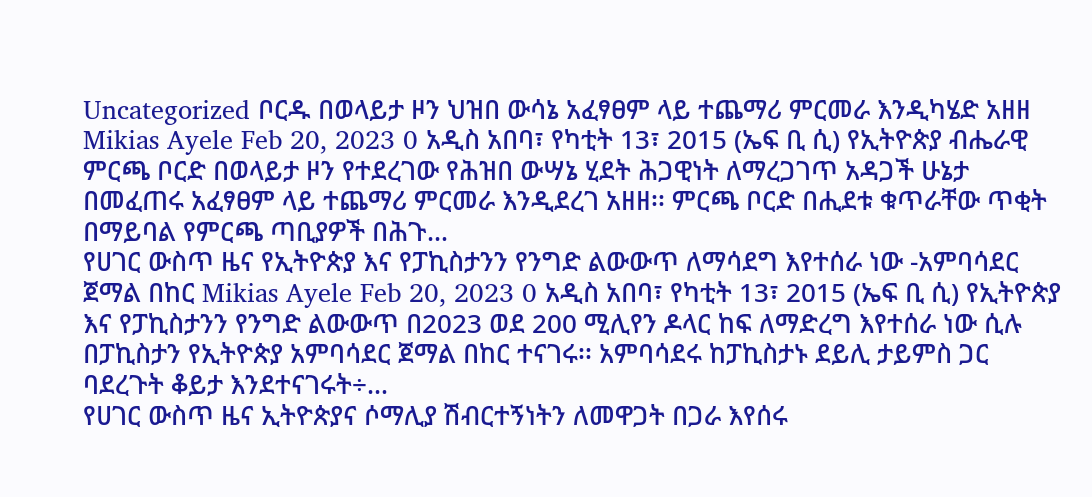Uncategorized ቦርዱ በወላይታ ዞን ህዝበ ውሳኔ አፈፃፀም ላይ ተጨማሪ ምርመራ እንዲካሄድ አዘዘ Mikias Ayele Feb 20, 2023 0 አዲስ አበባ፣ የካቲት 13፣ 2015 (ኤፍ ቢ ሲ) የኢትዮጵያ ብሔራዊ ምርጫ ቦርድ በወላይታ ዞን የተደረገው የሕዝበ ውሣኔ ሂደት ሕጋዊነት ለማረጋገጥ አዳጋች ሁኔታ በመፈጠሩ አፈፃፀም ላይ ተጨማሪ ምርመራ እንዲደረገ አዘዘ፡፡ ምርጫ ቦርድ በሒደቱ ቁጥራቸው ጥቂት በማይባል የምርጫ ጣቢያዎች በሕጉ…
የሀገር ውስጥ ዜና የኢትዮጵያ እና የፓኪስታንን የንግድ ልውውጥ ለማሳደግ እየተሰራ ነው -አምባሳደር ጀማል በከር Mikias Ayele Feb 20, 2023 0 አዲስ አበባ፣ የካቲት 13፣ 2015 (ኤፍ ቢ ሲ) የኢትዮጵያ እና የፓኪስታንን የንግድ ልውውጥ በ2023 ወደ 200 ሚሊየን ዶላር ከፍ ለማድረግ እየተሰራ ነው ሲሉ በፓኪስታን የኢትዮጵያ አምባሳደር ጀማል በከር ተናገሩ፡፡ አምባሳደሩ ከፓኪስታኑ ደይሊ ታይምስ ጋር ባደረጉት ቆይታ እንደተናገሩት÷…
የሀገር ውስጥ ዜና ኢትዮጵያና ሶማሊያ ሽብርተኝነትን ለመዋጋት በጋራ እየሰሩ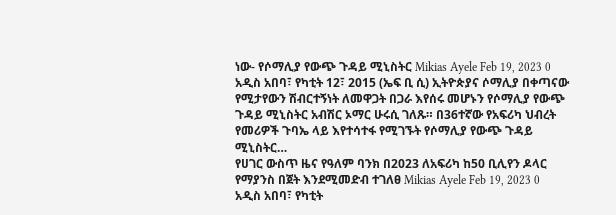ነው- የሶማሊያ የውጭ ጉዳይ ሚኒስትር Mikias Ayele Feb 19, 2023 0 አዲስ አበባ፣ የካቲት 12፣ 2015 (ኤፍ ቢ ሲ) ኢትዮጵያና ሶማሊያ በቀጣናው የሚታየውን ሽብርተኝነት ለመዋጋት በጋራ እየሰሩ መሆኑን የሶማሊያ የውጭ ጉዳይ ሚኒስትር አብሽር ኦማር ሁሩሲ ገለጹ። በ36ተኛው የአፍሪካ ህብረት የመሪዎች ጉባኤ ላይ እየተሳተፋ የሚገኙት የሶማሊያ የውጭ ጉዳይ ሚኒስትር…
የሀገር ውስጥ ዜና የዓለም ባንክ በ2023 ለአፍሪካ ከ50 ቢሊየን ዶላር የማያንስ በጀት እንደሚመድብ ተገለፀ Mikias Ayele Feb 19, 2023 0 አዲስ አበባ፣ የካቲት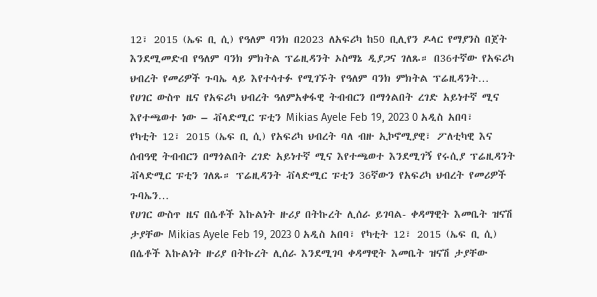12፣ 2015 (ኤፍ ቢ ሲ) የዓለም ባንክ በ2023 ለአፍሪካ ከ50 ቢሊየን ዶላር የማያንስ በጀት እንደሚመድብ የዓለም ባንክ ምክትል ፕሬዚዳንት ኦስማኔ ዲያጋና ገለጹ። በ36ተኛው የአፍሪካ ህብረት የመሪዎች ጉባኤ ላይ እየተሳተፉ የሚገኙት የዓለም ባንክ ምክትል ፕሬዚዳንት…
የሀገር ውስጥ ዜና የአፍሪካ ህብረት ዓለምአቀፋዊ ትብብርን በማጎልበት ረገድ አይነተኛ ሚና እየተጫወተ ነው – ቭላድሚር ፑቲን Mikias Ayele Feb 19, 2023 0 አዲስ አበባ፣ የካቲት 12፣ 2015 (ኤፍ ቢ ሲ) የአፍሪካ ህብረት ባለ ብዙ ኢኮኖሚያዊ፣ ፖለቲካዊ እና ሰብዓዊ ትብብርን በማጎልበት ረገድ አይነተኛ ሚና እየተጫወተ እንደሚገኝ የሩሲያ ፕሬዚዳንት ቭላድሚር ፑቲን ገለጹ። ፕሬዚዳንት ቭላድሚር ፑቲን 36ኛውን የአፍሪካ ህብረት የመሪዎች ጉባኤን…
የሀገር ውስጥ ዜና በሴቶች እኩልነት ዙሪያ በትኩረት ሊሰራ ይገባል- ቀዳማዊት እመቤት ዝናሽ ታያቸው Mikias Ayele Feb 19, 2023 0 አዲስ አበባ፣ የካቲት 12፣ 2015 (ኤፍ ቢ ሲ) በሴቶች እኩልነት ዙሪያ በትኩረት ሊሰራ እንደሚገባ ቀዳማዊት እመቤት ዝናሽ ታያቸው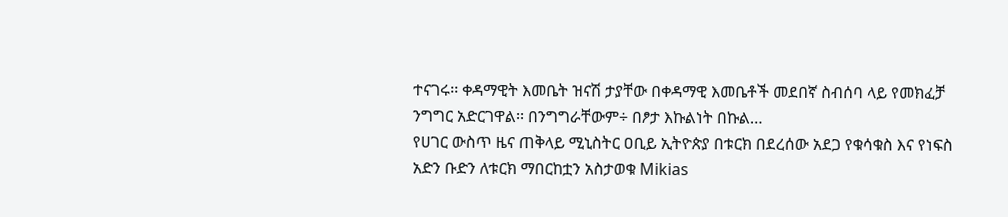ተናገሩ፡፡ ቀዳማዊት እመቤት ዝናሽ ታያቸው በቀዳማዊ እመቤቶች መደበኛ ስብሰባ ላይ የመክፈቻ ንግግር አድርገዋል፡፡ በንግግራቸውም÷ በፆታ እኩልነት በኩል…
የሀገር ውስጥ ዜና ጠቅላይ ሚኒስትር ዐቢይ ኢትዮጵያ በቱርክ በደረሰው አደጋ የቁሳቁስ እና የነፍስ አድን ቡድን ለቱርክ ማበርከቷን አስታወቁ Mikias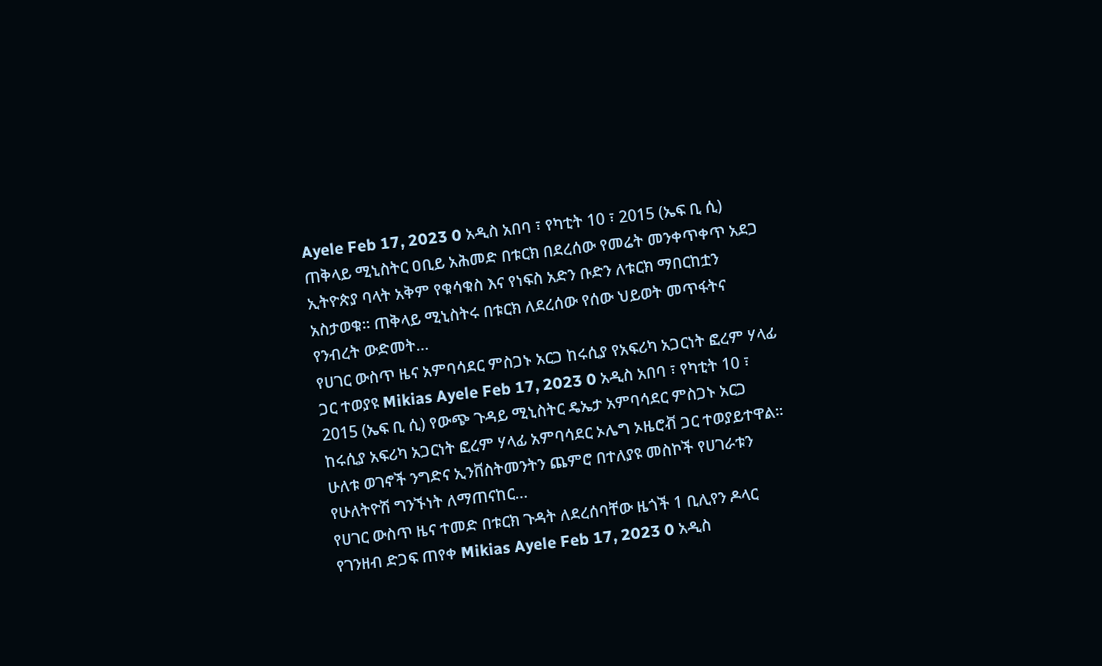Ayele Feb 17, 2023 0 አዲስ አበባ ፣ የካቲት 10 ፣ 2015 (ኤፍ ቢ ሲ) ጠቅላይ ሚኒስትር ዐቢይ አሕመድ በቱርክ በደረሰው የመሬት መንቀጥቀጥ አደጋ ኢትዮጵያ ባላት አቅም የቁሳቁስ እና የነፍስ አድን ቡድን ለቱርክ ማበርከቷን አስታወቁ። ጠቅላይ ሚኒስትሩ በቱርክ ለደረሰው የሰው ህይወት መጥፋትና የንብረት ውድመት…
የሀገር ውስጥ ዜና አምባሳደር ምስጋኑ አርጋ ከሩሲያ የአፍሪካ አጋርነት ፎረም ሃላፊ ጋር ተወያዩ Mikias Ayele Feb 17, 2023 0 አዲስ አበባ ፣ የካቲት 10 ፣ 2015 (ኤፍ ቢ ሲ) የውጭ ጉዳይ ሚኒስትር ዴኤታ አምባሳደር ምስጋኑ አርጋ ከሩሲያ አፍሪካ አጋርነት ፎረም ሃላፊ አምባሳደር ኦሌግ ኦዜሮቭ ጋር ተወያይተዋል፡፡ ሁለቱ ወገኖች ንግድና ኢንቨስትመንትን ጨምሮ በተለያዩ መስኮች የሀገራቱን የሁለትዮሽ ግንኙነት ለማጠናከር…
የሀገር ውስጥ ዜና ተመድ በቱርክ ጉዳት ለደረሰባቸው ዜጎች 1 ቢሊየን ዶላር የገንዘብ ድጋፍ ጠየቀ Mikias Ayele Feb 17, 2023 0 አዲስ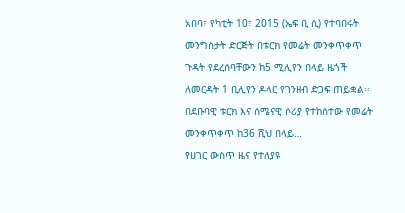አበባ፣ የካቲት 10፣ 2015 (ኤፍ ቢ ሲ) የተባበሩት መንግስታት ድርጅት በቱርክ የመሬት መንቀጥቀጥ ጉዳት የደረሰባቸውን ከ5 ሚሊየን በላይ ዜጎች ለመርዳት 1 ቢሊየን ዶላር የገንዘብ ድጋፍ ጠይቋል፡፡ በደቡባዊ ቱርክ እና ሰሜናዊ ሶሪያ የተከሰተው የመሬት መንቀጥቀጥ ከ36 ሺህ በላይ…
የሀገር ውስጥ ዜና የተለያዩ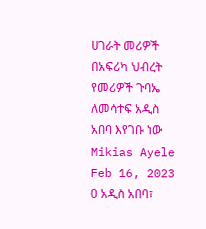ሀገራት መሪዎች በአፍሪካ ህብረት የመሪዎች ጉባኤ ለመሳተፍ አዲስ አበባ እየገቡ ነው Mikias Ayele Feb 16, 2023 0 አዲስ አበባ፣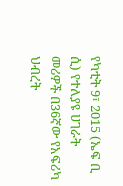የካቲት 9፣ 2015 (ኤፍ ቢ ሲ) የተለያዩ ሀገራት መሪዎች በ36ኛው የአፍሪካ ህብረት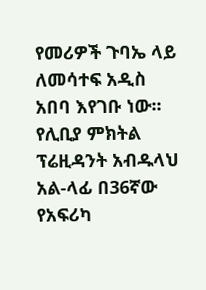የመሪዎች ጉባኤ ላይ ለመሳተፍ አዲስ አበባ እየገቡ ነው፡፡ የሊቢያ ምክትል ፕሬዚዳንት አብዱላህ አል-ላፊ በ36ኛው የአፍሪካ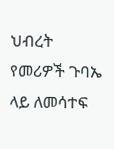ህብረት የመሪዎች ጉባኤ ላይ ለመሳተፍ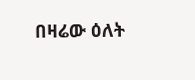በዛሬው ዕለት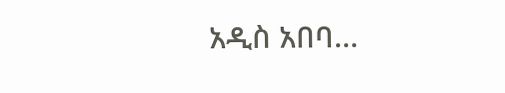አዲስ አበባ…